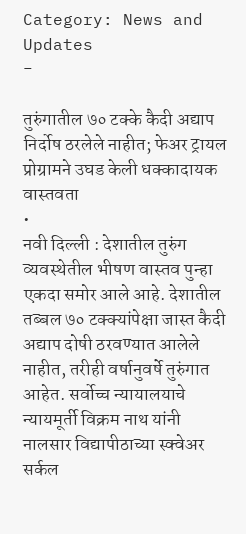Category: News and Updates
-

तुरुंगातील ७० टक्के कैदी अद्याप निर्दोष ठरलेले नाहीत; फेअर ट्रायल प्रोग्रामने उघड केली धक्कादायक वास्तवता
•
नवी दिल्ली : देशातील तुरुंग व्यवस्थेतील भीषण वास्तव पुन्हा एकदा समोर आले आहे. देशातील तब्बल ७० टक्क्यांपेक्षा जास्त कैदी अद्याप दोषी ठरवण्यात आलेले नाहीत, तरीही वर्षानुवर्षे तुरुंगात आहेत. सर्वोच्च न्यायालयाचे न्यायमूर्ती विक्रम नाथ यांनी नालसार विद्यापीठाच्या स्क्वेअर सर्कल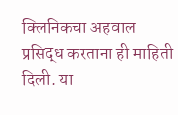क्लिनिकचा अहवाल प्रसिद्ध करताना ही माहिती दिली. या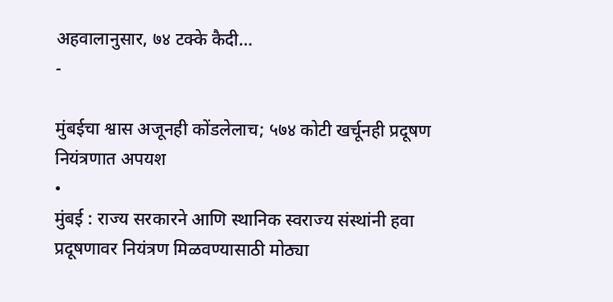अहवालानुसार, ७४ टक्के कैदी…
-

मुंबईचा श्वास अजूनही कोंडलेलाच; ५७४ कोटी खर्चूनही प्रदूषण नियंत्रणात अपयश
•
मुंबई : राज्य सरकारने आणि स्थानिक स्वराज्य संस्थांनी हवा प्रदूषणावर नियंत्रण मिळवण्यासाठी मोठ्या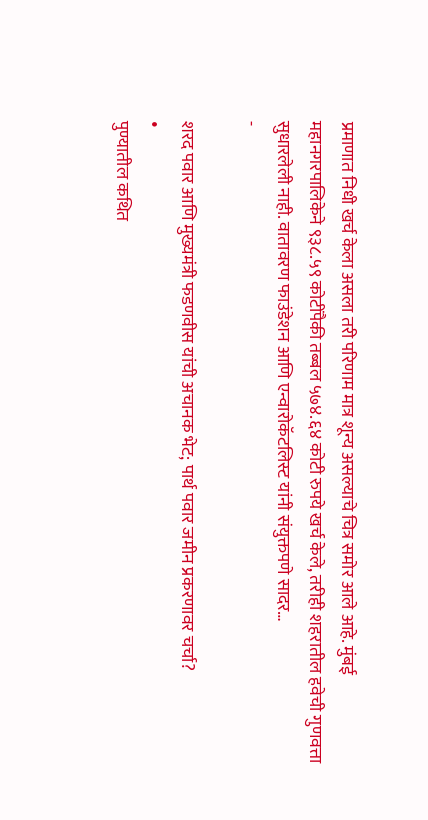प्रमाणात निधी खर्च केला असला तरी परिणाम मात्र शून्य असल्याचे चित्र समोर आले आहे. मुंबई महानगरपालिकेने ९३८.५९ कोटींपैकी तब्बल ५७४.६४ कोटी रुपये खर्च केले, तरीही शहरातील हवेची गुणवत्ता सुधारलेली नाही. वातावरण फाउंडेशन आणि एन्वारोकॅटलिस्ट यांनी संयुक्तपणे सादर…
-

शरद पवार आणि मुख्यमंत्री फडणवीस यांची अचानक भेट; पार्थ पवार जमीन प्रकरणावर चर्चा?
•
पुण्यातील कथित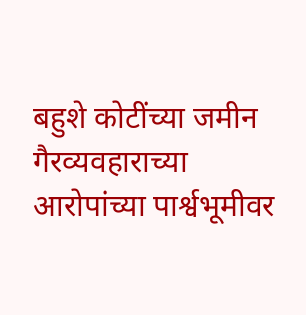बहुशे कोटींच्या जमीन गैरव्यवहाराच्या आरोपांच्या पार्श्वभूमीवर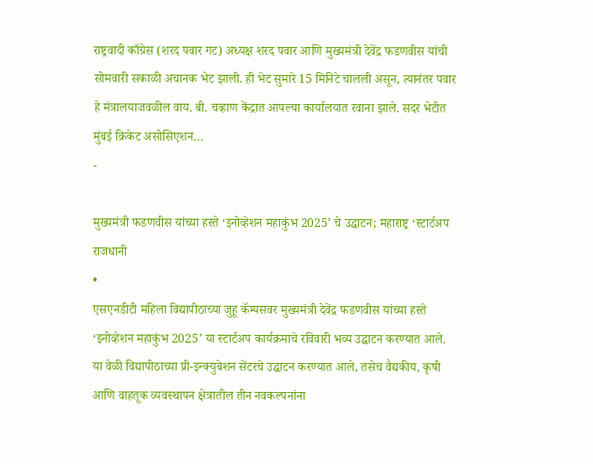राष्ट्रवादी काँग्रेस (शरद पवार गट) अध्यक्ष शरद पवार आणि मुख्यमंत्री देवेंद्र फडणवीस यांची सोमवारी सकाळी अचानक भेट झाली. ही भेट सुमारे 15 मिनिटे चालली असून, त्यानंतर पवार हे मंत्रालयाजवळील वाय. बी. चव्हाण केंद्रात आपल्या कार्यालयात रवाना झाले. सदर भेटीत मुंबई क्रिकेट असोसिएशन…
-

मुख्यमंत्री फडणवीस यांच्या हस्ते ‘इनोव्हेशन महाकुंभ 2025’ चे उद्घाटन; महाराष्ट्र ‘स्टार्टअप राजधानी
•
एसएनडीटी महिला विद्यापीठाच्या जुहू कॅम्पसवर मुख्यमंत्री देवेंद्र फडणवीस यांच्या हस्ते ‘इनोव्हेशन महाकुंभ 2025’ या स्टार्टअप कार्यक्रमाचे रविवारी भव्य उद्घाटन करण्यात आले. या वेळी विद्यापीठाच्या प्री-इन्क्युबेशन सेंटरचे उद्घाटन करण्यात आले, तसेच वैद्यकीय, कृषी आणि वाहतूक व्यवस्थापन क्षेत्रातील तीन नवकल्पनांना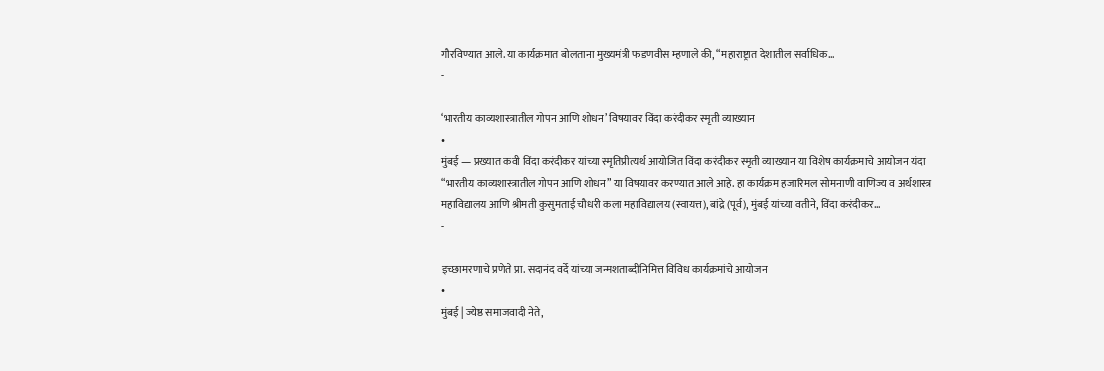गौरविण्यात आले. या कार्यक्रमात बोलताना मुख्यमंत्री फडणवीस म्हणाले की, “महाराष्ट्रात देशातील सर्वाधिक…
-

‘भारतीय काव्यशास्त्रातील गोपन आणि शोधन’ विषयावर विंदा करंदीकर स्मृती व्याख्यान
•
मुंबई — प्रख्यात कवी विंदा करंदीकर यांच्या स्मृतिप्रीत्यर्थ आयोजित विंदा करंदीकर स्मृती व्याख्यान या विशेष कार्यक्रमाचे आयोजन यंदा “भारतीय काव्यशास्त्रातील गोपन आणि शोधन” या विषयावर करण्यात आले आहे. हा कार्यक्रम हजारिमल सोमनाणी वाणिज्य व अर्थशास्त्र महाविद्यालय आणि श्रीमती कुसुमताई चौधरी कला महाविद्यालय (स्वायत्त), बांद्रे (पूर्व), मुंबई यांच्या वतीने, विंदा करंदीकर…
-

इच्छामरणाचे प्रणेते प्रा. सदानंद वर्दे यांच्या जन्मशताब्दीनिमित्त विविध कार्यक्रमांचे आयोजन
•
मुंबई | ज्येष्ठ समाजवादी नेते,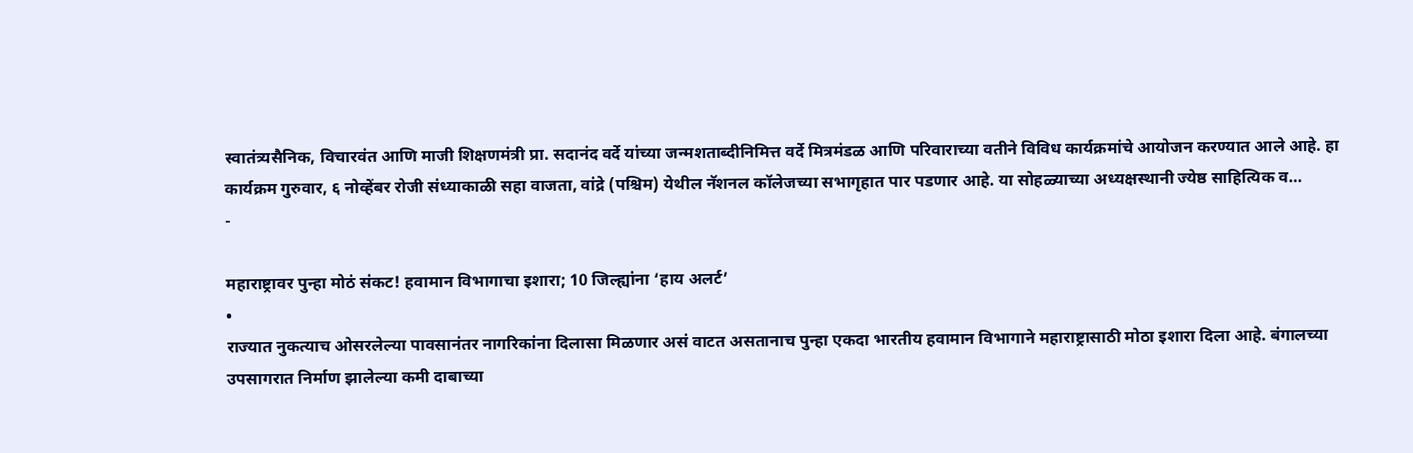स्वातंत्र्यसैनिक, विचारवंत आणि माजी शिक्षणमंत्री प्रा. सदानंद वर्दे यांच्या जन्मशताब्दीनिमित्त वर्दे मित्रमंडळ आणि परिवाराच्या वतीने विविध कार्यक्रमांचे आयोजन करण्यात आले आहे. हा कार्यक्रम गुरुवार, ६ नोव्हेंबर रोजी संध्याकाळी सहा वाजता, वांद्रे (पश्चिम) येथील नॅशनल कॉलेजच्या सभागृहात पार पडणार आहे. या सोहळ्याच्या अध्यक्षस्थानी ज्येष्ठ साहित्यिक व…
-

महाराष्ट्रावर पुन्हा मोठं संकट! हवामान विभागाचा इशारा; 10 जिल्ह्यांना ‘हाय अलर्ट’
•
राज्यात नुकत्याच ओसरलेल्या पावसानंतर नागरिकांना दिलासा मिळणार असं वाटत असतानाच पुन्हा एकदा भारतीय हवामान विभागाने महाराष्ट्रासाठी मोठा इशारा दिला आहे. बंगालच्या उपसागरात निर्माण झालेल्या कमी दाबाच्या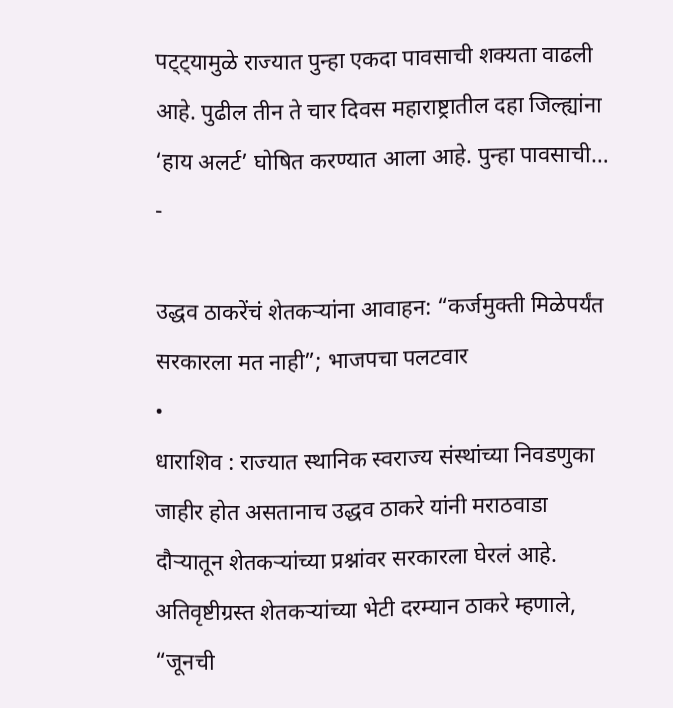पट्ट्यामुळे राज्यात पुन्हा एकदा पावसाची शक्यता वाढली आहे. पुढील तीन ते चार दिवस महाराष्ट्रातील दहा जिल्ह्यांना ‘हाय अलर्ट’ घोषित करण्यात आला आहे. पुन्हा पावसाची…
-

उद्धव ठाकरेंचं शेतकऱ्यांना आवाहन: “कर्जमुक्ती मिळेपर्यंत सरकारला मत नाही”; भाजपचा पलटवार
•
धाराशिव : राज्यात स्थानिक स्वराज्य संस्थांच्या निवडणुका जाहीर होत असतानाच उद्धव ठाकरे यांनी मराठवाडा दौऱ्यातून शेतकऱ्यांच्या प्रश्नांवर सरकारला घेरलं आहे. अतिवृष्टीग्रस्त शेतकऱ्यांच्या भेटी दरम्यान ठाकरे म्हणाले, “जूनची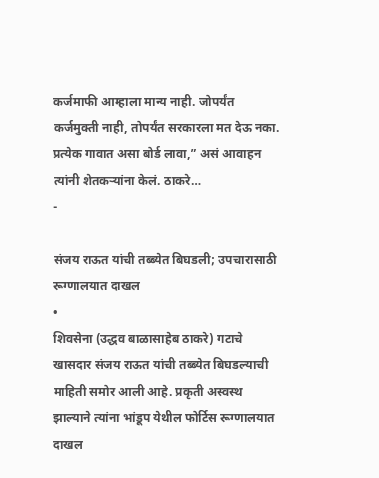कर्जमाफी आम्हाला मान्य नाही. जोपर्यंत कर्जमुक्ती नाही, तोपर्यंत सरकारला मत देऊ नका. प्रत्येक गावात असा बोर्ड लावा,” असं आवाहन त्यांनी शेतकऱ्यांना केलं. ठाकरे…
-

संजय राऊत यांची तब्ब्येत बिघडली; उपचारासाठी रूग्णालयात दाखल
•
शिवसेना (उद्धव बाळासाहेब ठाकरे) गटाचे खासदार संजय राऊत यांची तब्ब्येत बिघडल्याची माहिती समोर आली आहे. प्रकृती अस्वस्थ झाल्याने त्यांना भांडूप येथील फोर्टिस रूग्णालयात दाखल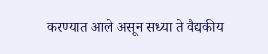करण्यात आले असून सध्या ते वैद्यकीय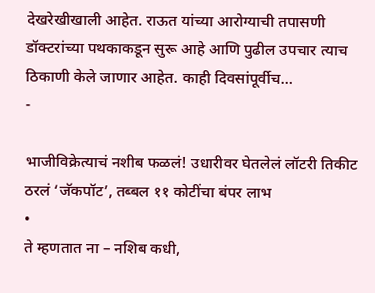देखरेखीखाली आहेत. राऊत यांच्या आरोग्याची तपासणी डॉक्टरांच्या पथकाकडून सुरू आहे आणि पुढील उपचार त्याच ठिकाणी केले जाणार आहेत. काही दिवसांपूर्वीच…
-

भाजीविक्रेत्याचं नशीब फळलं! उधारीवर घेतलेलं लॉटरी तिकीट ठरलं ‘जॅकपॉट’, तब्बल ११ कोटींचा बंपर लाभ
•
ते म्हणतात ना – नशिब कधी,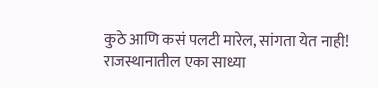कुठे आणि कसं पलटी मारेल, सांगता येत नाही! राजस्थानातील एका साध्या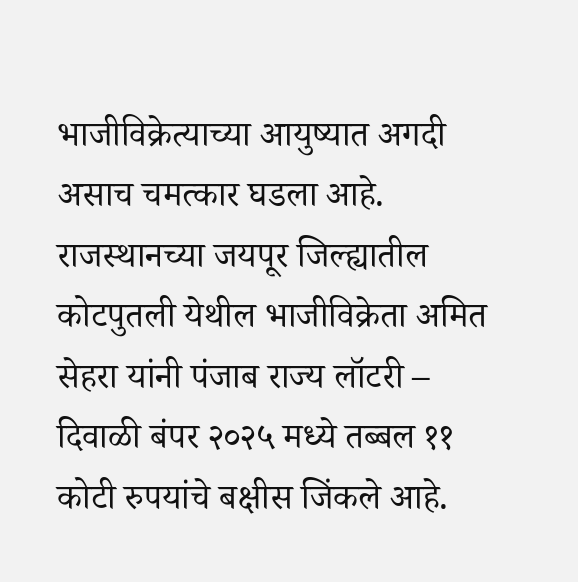भाजीविक्रेत्याच्या आयुष्यात अगदी असाच चमत्कार घडला आहे. राजस्थानच्या जयपूर जिल्ह्यातील कोटपुतली येथील भाजीविक्रेता अमित सेहरा यांनी पंजाब राज्य लॉटरी – दिवाळी बंपर २०२५ मध्ये तब्बल ११ कोटी रुपयांचे बक्षीस जिंकले आहे.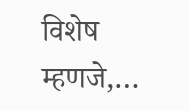विशेष म्हणजे,…